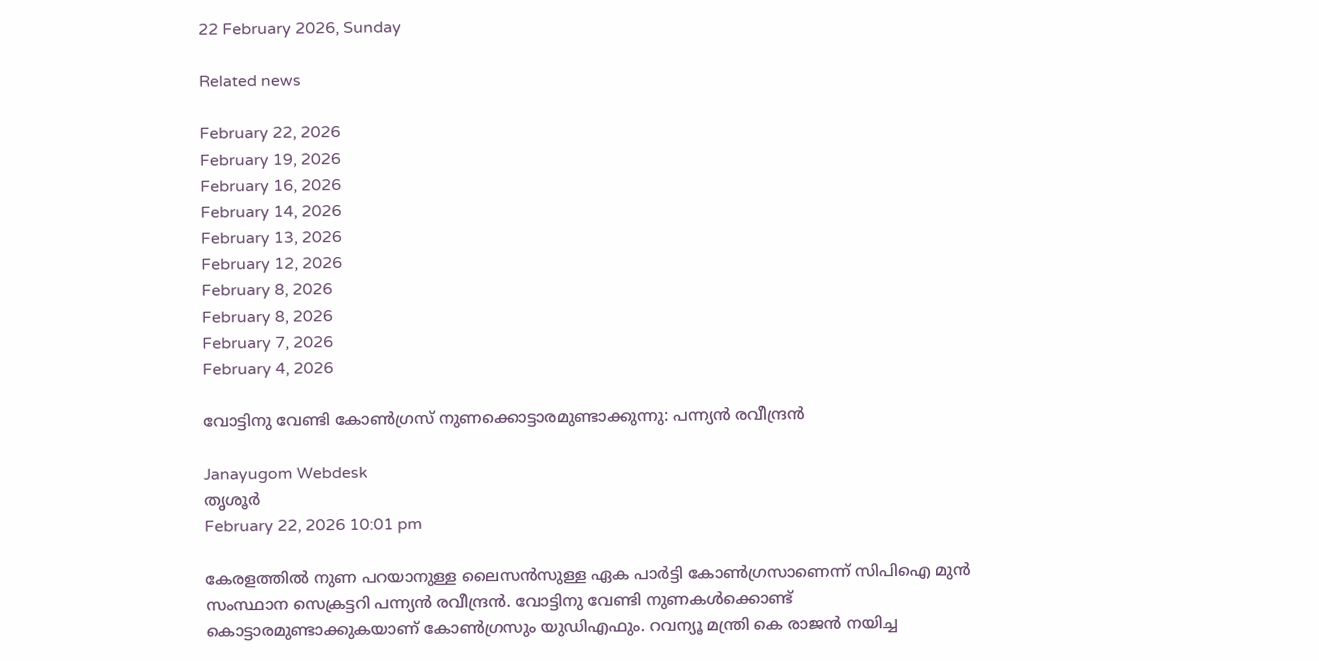22 February 2026, Sunday

Related news

February 22, 2026
February 19, 2026
February 16, 2026
February 14, 2026
February 13, 2026
February 12, 2026
February 8, 2026
February 8, 2026
February 7, 2026
February 4, 2026

വോട്ടിനു വേണ്ടി കോൺഗ്രസ് നുണക്കൊട്ടാരമുണ്ടാക്കുന്നു: പന്ന്യൻ രവീന്ദ്രൻ

Janayugom Webdesk
തൃശൂര്‍
February 22, 2026 10:01 pm

കേരളത്തിൽ നുണ പറയാനുള്ള ലൈസൻസുള്ള ഏക പാർട്ടി കോൺഗ്രസാണെന്ന് സിപിഐ മുൻ സംസ്ഥാന സെക്രട്ടറി പന്ന്യൻ രവീന്ദ്രൻ. വോട്ടിനു വേണ്ടി നുണകൾക്കൊണ്ട് കൊട്ടാരമുണ്ടാക്കുകയാണ് കോൺഗ്രസും യുഡിഎഫും. റവന്യൂ മന്ത്രി കെ രാജൻ നയിച്ച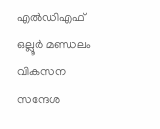എൽഡിഎഫ് ഒല്ലൂർ മണ്ഡലം വികസന സന്ദേശ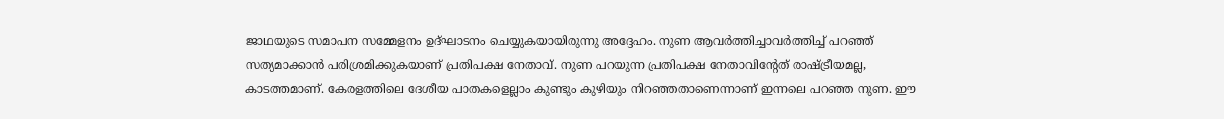ജാഥയുടെ സമാപന സമ്മേളനം ഉദ്ഘാടനം ചെയ്യുകയായിരുന്നു അദ്ദേഹം. നുണ ആവർത്തിച്ചാവർത്തിച്ച് പറഞ്ഞ് സത്യമാക്കാൻ പരിശ്രമിക്കുകയാണ് പ്രതിപക്ഷ നേതാവ്. നുണ പറയുന്ന പ്രതിപക്ഷ നേതാവിന്റേത് രാഷ്ട്രീയമല്ല, കാടത്തമാണ്. കേരളത്തിലെ ദേശീയ പാതകളെല്ലാം കുണ്ടും കുഴിയും നിറഞ്ഞതാണെന്നാണ് ഇന്നലെ പറഞ്ഞ നുണ. ഈ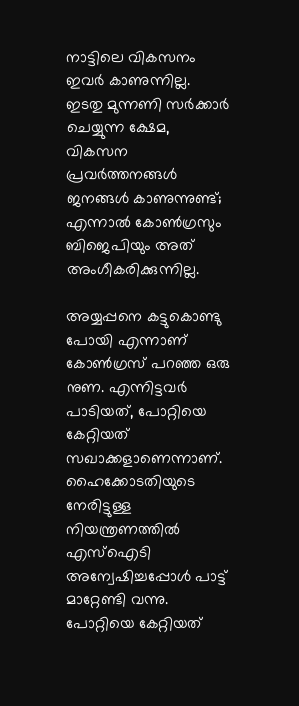നാട്ടിലെ വികസനം ഇവർ കാണുന്നില്ല. ഇടതു മുന്നണി സർക്കാർ ചെയ്യുന്ന ക്ഷേമ, വികസന പ്രവർത്തനങ്ങൾ ജനങ്ങൾ കാണുന്നുണ്ട്; എന്നാൽ കോൺഗ്രസും ബിജെപിയും അത് അംഗീകരിക്കുന്നില്ല.

അയ്യപ്പനെ കട്ടുകൊണ്ടു പോയി എന്നാണ് കോൺഗ്രസ് പറഞ്ഞ ഒരു നുണ. എന്നിട്ടവർ പാടിയത്, പോറ്റിയെ കേറ്റിയത് സഖാക്കളാണെന്നാണ്. ഹൈക്കോടതിയുടെ നേരിട്ടുള്ള നിയന്ത്രണത്തിൽ എസ്ഐടി അന്വേഷിച്ചപ്പോൾ പാട്ട് മാറ്റേണ്ടി വന്നു. പോറ്റിയെ കേറ്റിയത്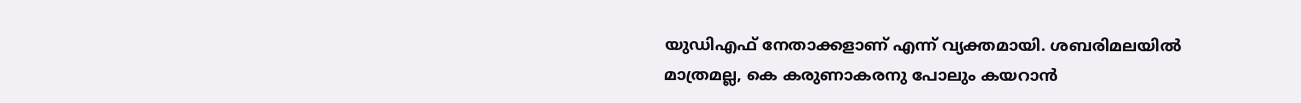യുഡിഎഫ് നേതാക്കളാണ് എന്ന് വ്യക്തമായി. ശബരിമലയിൽ മാത്രമല്ല, കെ കരുണാകരനു പോലും കയറാൻ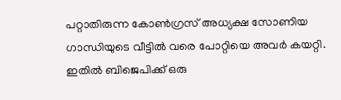പറ്റാതിരുന്ന കോൺഗ്രസ് അധ്യക്ഷ സോണിയ ഗാന്ധിയുടെ വീട്ടിൽ വരെ പോറ്റിയെ അവർ കയറ്റി. ഇതിൽ ബിജെപിക്ക് ഒരു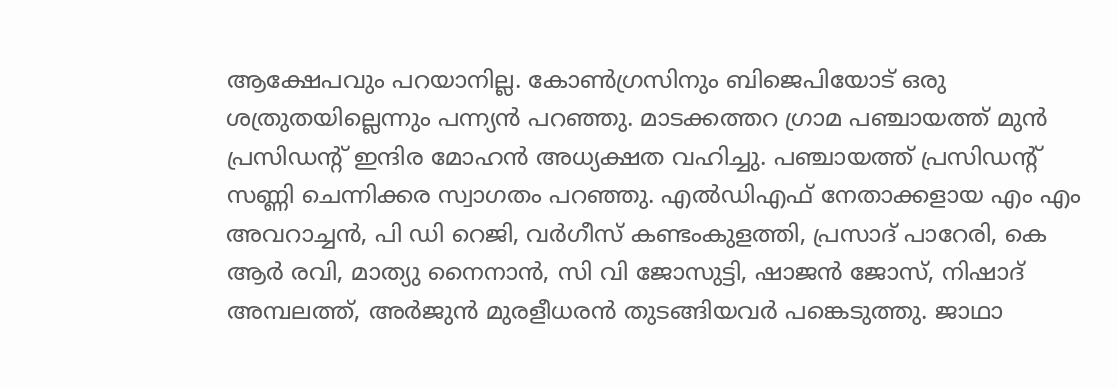ആക്ഷേപവും പറയാനില്ല. കോൺഗ്രസിനും ബിജെപിയോട് ഒരു ശത്രുതയില്ലെന്നും പന്ന്യൻ പറഞ്ഞു. മാടക്കത്തറ ഗ്രാമ പഞ്ചായത്ത് മുൻ പ്രസിഡന്റ് ഇന്ദിര മോഹൻ അധ്യക്ഷത വഹിച്ചു. പഞ്ചായത്ത് പ്രസിഡന്റ് സണ്ണി ചെന്നിക്കര സ്വാഗതം പറഞ്ഞു. എൽഡിഎഫ് നേതാക്കളായ എം എം അവറാച്ചൻ, പി ഡി റെജി, വർഗീസ് കണ്ടംകുളത്തി, പ്രസാദ് പാറേരി, കെ ആർ രവി, മാത്യു നൈനാൻ, സി വി ജോസുട്ടി, ഷാജൻ ജോസ്, നിഷാദ് അമ്പലത്ത്, അർജുൻ മുരളീധരൻ തുടങ്ങിയവർ പങ്കെടുത്തു. ജാഥാ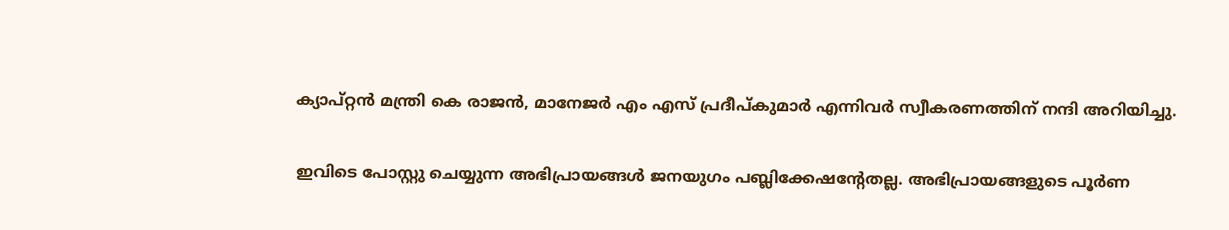ക്യാപ്റ്റന്‍ മന്ത്രി കെ രാജൻ, മാനേജർ എം എസ് പ്രദീപ്കുമാർ എന്നിവർ സ്വീകരണത്തിന് നന്ദി അറിയിച്ചു.

ഇവിടെ പോസ്റ്റു ചെയ്യുന്ന അഭിപ്രായങ്ങള്‍ ജനയുഗം പബ്ലിക്കേഷന്റേതല്ല. അഭിപ്രായങ്ങളുടെ പൂര്‍ണ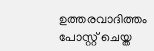ഉത്തരവാദിത്തം പോസ്റ്റ് ചെയ്ത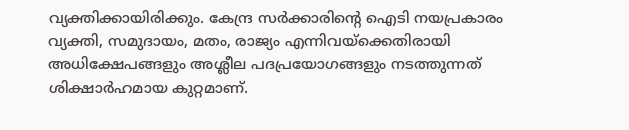വ്യക്തിക്കായിരിക്കും. കേന്ദ്ര സര്‍ക്കാരിന്റെ ഐടി നയപ്രകാരം വ്യക്തി, സമുദായം, മതം, രാജ്യം എന്നിവയ്‌ക്കെതിരായി അധിക്ഷേപങ്ങളും അശ്ലീല പദപ്രയോഗങ്ങളും നടത്തുന്നത് ശിക്ഷാര്‍ഹമായ കുറ്റമാണ്.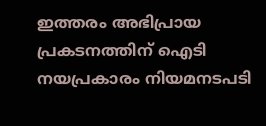ഇത്തരം അഭിപ്രായ പ്രകടനത്തിന് ഐടി നയപ്രകാരം നിയമനടപടി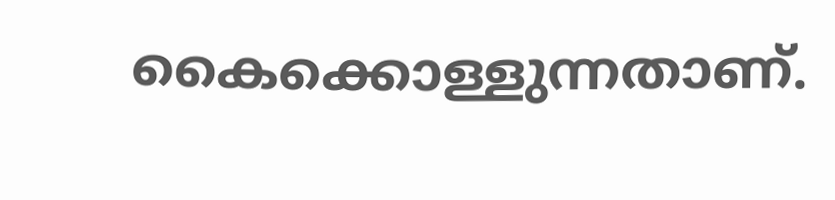കൈക്കൊള്ളുന്നതാണ്.